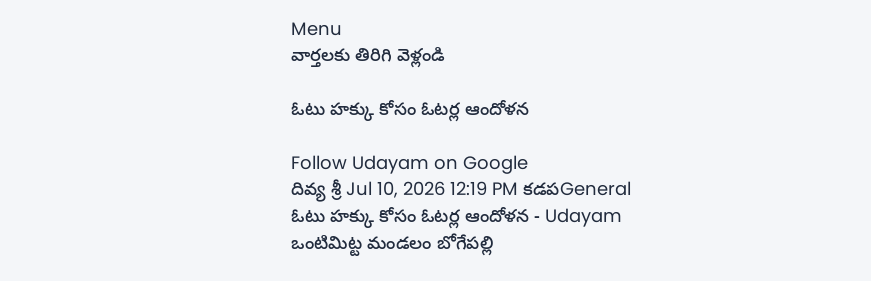Menu
వార్తలకు తిరిగి వెళ్లండి

ఓటు హక్కు కోసం ఓటర్ల ఆందోళన

Follow Udayam on Google
దివ్య శ్రీ Jul 10, 2026 12:19 PM కడపGeneral
ఓటు హక్కు కోసం ఓటర్ల ఆందోళన - Udayam
ఒంటిమిట్ట మండలం బోగేపల్లి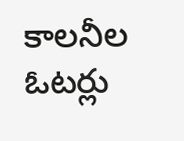కాలనీల ఓటర్లు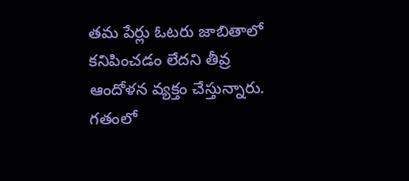తమ పేర్లు ఓటరు జాబితాలో కనిపించడం లేదని తీవ్ర ఆందోళన వ్యక్తం చేస్తున్నారు. గతంలో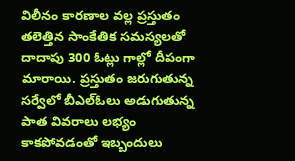విలీనం కారణాల వల్ల ప్రస్తుతం తలెత్తిన సాంకేతిక సమస్యలతో దాదాపు 300 ఓట్లు గాల్లో దీపంగా మారాయి. ప్రస్తుతం జరుగుతున్న సర్వేలో బీఎల్ఓలు అడుగుతున్న పాత వివరాలు లభ్యం కాకపోవడంతో ఇబ్బందులు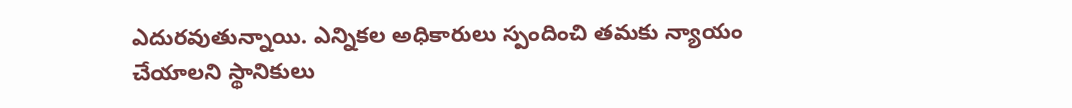ఎదురవుతున్నాయి. ఎన్నికల అధికారులు స్పందించి తమకు న్యాయం చేయాలని స్థానికులు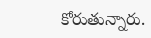కోరుతున్నారు.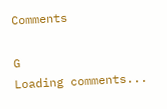Comments

G
Loading comments...